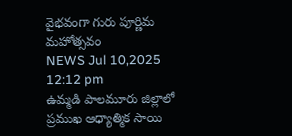వైభవంగా గురు పూర్ణిమ మహోత్సవం
NEWS Jul 10,2025 12:12 pm
ఉమ్మడి పాలమూరు జిల్లాలో ప్రముఖ ఆధ్యాత్మిక సాయి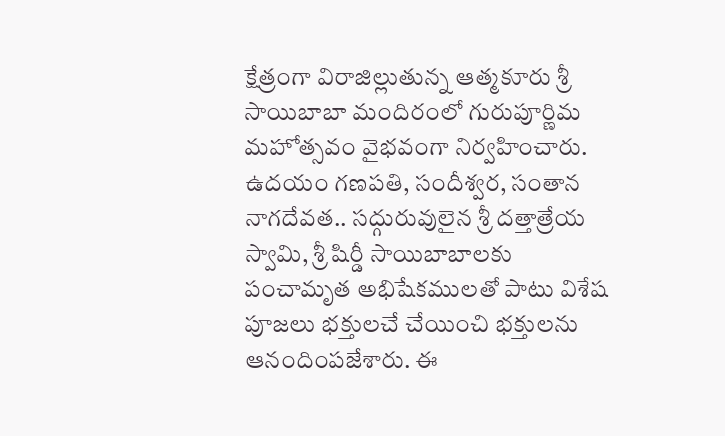క్షేత్రంగా విరాజిల్లుతున్న ఆత్మకూరు శ్రీ సాయిబాబా మందిరంలో గురుపూర్ణిమ మహోత్సవం వైభవంగా నిర్వహించారు. ఉదయం గణపతి, సందీశ్వర, సంతాన నాగదేవత.. సద్గురువులైన శ్రీ దత్తాత్రేయ స్వామి, శ్రీ షిర్డీ సాయిబాబాలకు పంచామృత అభిషేకములతో పాటు విశేష పూజలు భక్తులచే చేయించి భక్తులను ఆనందింపజేశారు. ఈ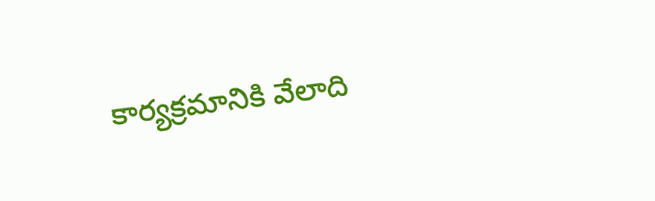కార్యక్రమానికి వేలాది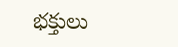భక్తులు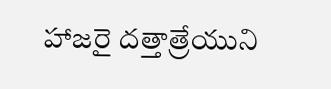హాజరై దత్తాత్రేయుని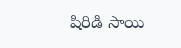షిరిడి సాయి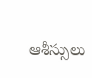ఆశీస్సులు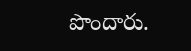పొందారు.